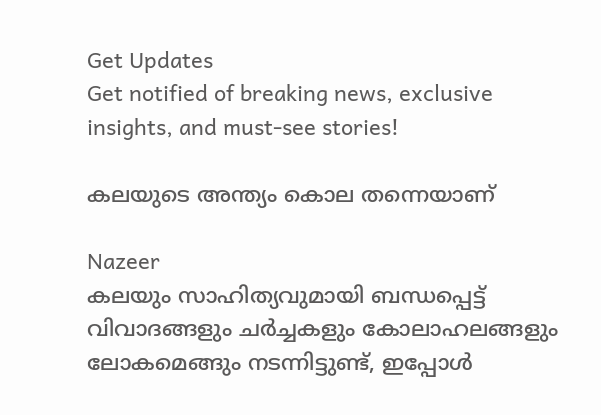Get Updates
Get notified of breaking news, exclusive insights, and must-see stories!

കലയുടെ അന്ത്യം കൊല തന്നെയാണ്

Nazeer
കലയും സാഹിത്യവുമായി ബന്ധപ്പെട്ട് വിവാദങ്ങളും ചര്‍ച്ചകളും കോലാഹലങ്ങളും ലോകമെങ്ങും നടന്നിട്ടുണ്ട്, ഇപ്പോള്‍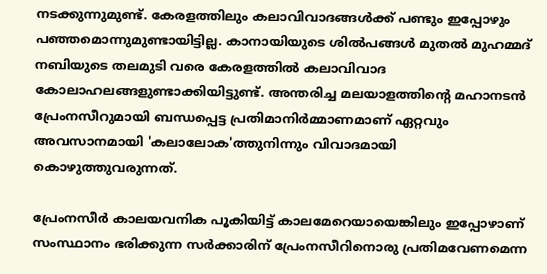നടക്കുന്നുമുണ്ട്. കേരളത്തിലും കലാവിവാദങ്ങള്‍ക്ക് പണ്ടും ഇപ്പോഴും പഞ്ഞമൊന്നുമുണ്ടായിട്ടില്ല. കാനായിയുടെ ശില്‍പങ്ങള്‍ മുതല്‍ മുഹമ്മദ് നബിയുടെ തലമുടി വരെ കേരളത്തില്‍ കലാവിവാദ കോലാഹലങ്ങളുണ്ടാക്കിയിട്ടുണ്ട്. അന്തരിച്ച മലയാളത്തിന്റെ മഹാനടന്‍ പ്രേംനസീറുമായി ബന്ധപ്പെട്ട പ്രതിമാനിര്‍മ്മാണമാണ് ഏറ്റവും അവസാനമായി 'കലാലോക'ത്തുനിന്നും വിവാദമായി കൊഴുത്തുവരുന്നത്.

പ്രേംനസീര്‍ കാലയവനിക പൂകിയിട്ട് കാലമേറെയായെങ്കിലും ഇപ്പോഴാണ് സംസ്ഥാനം ഭരിക്കുന്ന സര്‍ക്കാരിന് പ്രേംനസീറിനൊരു പ്രതിമവേണമെന്ന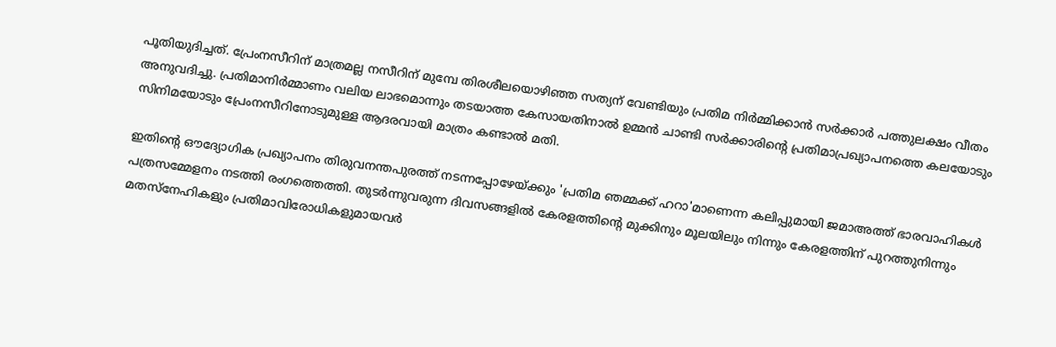പൂതിയുദിച്ചത്. പ്രേംനസീറിന് മാത്രമല്ല നസീറിന് മുമ്പേ തിരശീലയൊഴിഞ്ഞ സത്യന് വേണ്ടിയും പ്രതിമ നിര്‍മ്മിക്കാന്‍ സര്‍ക്കാര്‍ പത്തുലക്ഷം വീതം അനുവദിച്ചു. പ്രതിമാനിര്‍മ്മാണം വലിയ ലാഭമൊന്നും തടയാത്ത കേസായതിനാല്‍ ഉമ്മന്‍ ചാണ്ടി സര്‍ക്കാരിന്റെ പ്രതിമാപ്രഖ്യാപനത്തെ കലയോടും സിനിമയോടും പ്രേംനസീറിനോടുമുള്ള ആദരവായി മാത്രം കണ്ടാല്‍ മതി.

ഇതിന്റെ ഔദ്യോഗിക പ്രഖ്യാപനം തിരുവനന്തപുരത്ത് നടന്നപ്പോഴേയ്ക്കും 'പ്രതിമ ഞമ്മക്ക് ഹറാ'മാണെന്ന കലിപ്പുമായി ജമാഅത്ത് ഭാരവാഹികള്‍ പത്രസമ്മേളനം നടത്തി രംഗത്തെത്തി. തുടര്‍ന്നുവരുന്ന ദിവസങ്ങളില്‍ കേരളത്തിന്റെ മുക്കിനും മൂലയിലും നിന്നും കേരളത്തിന് പുറത്തുനിന്നും മതസ്‌നേഹികളും പ്രതിമാവിരോധികളുമായവര്‍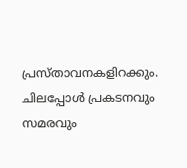പ്രസ്താവനകളിറക്കും. ചിലപ്പോള്‍ പ്രകടനവും സമരവും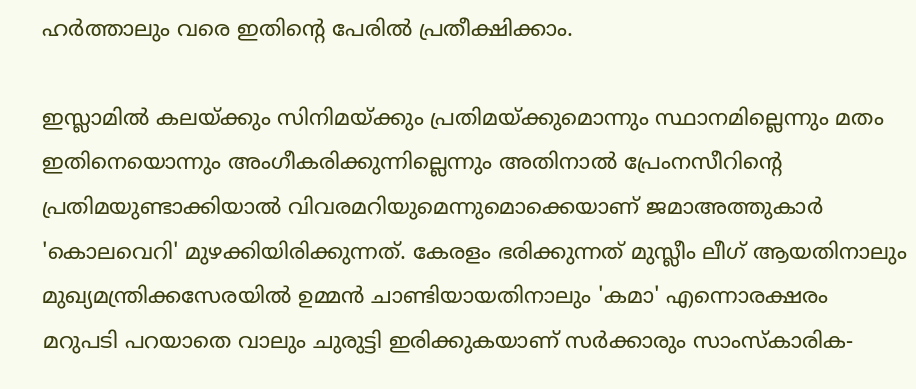ഹര്‍ത്താലും വരെ ഇതിന്റെ പേരില്‍ പ്രതീക്ഷിക്കാം.

ഇസ്ലാമില്‍ കലയ്ക്കും സിനിമയ്ക്കും പ്രതിമയ്ക്കുമൊന്നും സ്ഥാനമില്ലെന്നും മതം ഇതിനെയൊന്നും അംഗീകരിക്കുന്നില്ലെന്നും അതിനാല്‍ പ്രേംനസീറിന്റെ പ്രതിമയുണ്ടാക്കിയാല്‍ വിവരമറിയുമെന്നുമൊക്കെയാണ് ജമാഅത്തുകാര്‍ 'കൊലവെറി' മുഴക്കിയിരിക്കുന്നത്. കേരളം ഭരിക്കുന്നത് മുസ്ലീം ലീഗ് ആയതിനാലും മുഖ്യമന്ത്രിക്കസേരയില്‍ ഉമ്മന്‍ ചാണ്ടിയായതിനാലും 'കമാ' എന്നൊരക്ഷരം മറുപടി പറയാതെ വാലും ചുരുട്ടി ഇരിക്കുകയാണ് സര്‍ക്കാരും സാംസ്‌കാരിക-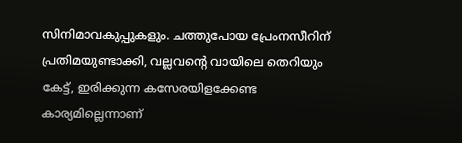സിനിമാവകുപ്പുകളും. ചത്തുപോയ പ്രേംനസീറിന് പ്രതിമയുണ്ടാക്കി, വല്ലവന്റെ വായിലെ തെറിയും കേട്ട്, ഇരിക്കുന്ന കസേരയിളക്കേണ്ട കാര്യമില്ലെന്നാണ്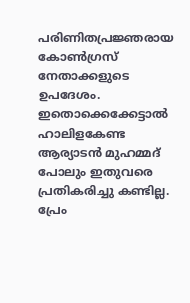പരിണിതപ്രജ്ഞരായ കോണ്‍ഗ്രസ് നേതാക്കളുടെ ഉപദേശം. ഇതൊക്കെക്കേട്ടാല്‍ ഹാലിളകേണ്ട ആര്യാടന്‍ മുഹമ്മദ് പോലും ഇതുവരെ പ്രതികരിച്ചു കണ്ടില്ല. പ്രേം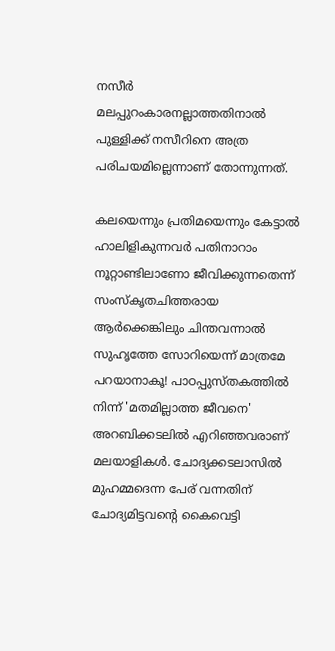നസീര്‍ മലപ്പുറംകാരനല്ലാത്തതിനാല്‍ പുള്ളിക്ക് നസീറിനെ അത്ര പരിചയമില്ലെന്നാണ് തോന്നുന്നത്.

കലയെന്നും പ്രതിമയെന്നും കേട്ടാല്‍ ഹാലിളികുന്നവര്‍ പതിനാറാം നൂറ്റാണ്ടിലാണോ ജീവിക്കുന്നതെന്ന് സംസ്‌കൃതചിത്തരായ ആര്‍ക്കെങ്കിലും ചിന്തവന്നാല്‍ സുഹൃത്തേ സോറിയെന്ന് മാത്രമേ പറയാനാകൂ! പാഠപ്പുസ്തകത്തില്‍ നിന്ന് 'മതമില്ലാത്ത ജീവനെ' അറബിക്കടലില്‍ എറിഞ്ഞവരാണ് മലയാളികള്‍. ചോദ്യക്കടലാസില്‍ മുഹമ്മദെന്ന പേര് വന്നതിന് ചോദ്യമിട്ടവന്റെ കൈവെട്ടി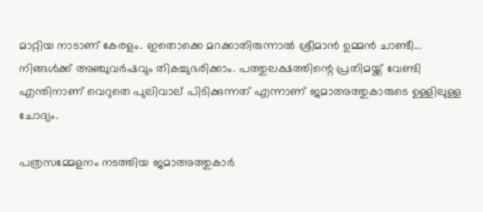മാറ്റിയ നാടാണ് കേരളം. ഇതൊക്കെ മറക്കാതിരുന്നാല്‍ ശ്രീമാന്‍ ഉമ്മന്‍ ചാണ്ടീ... നിങ്ങള്‍ക്ക് അഞ്ചുവര്‍ഷവും തികച്ചുഭരിക്കാം. പത്തുലക്ഷത്തിന്റെ പ്രതിമയ്ക്ക് വേണ്ടി എന്തിനാണ് വെറുതെ പുലിവാല് പിടിക്കുന്നത് എന്നാണ് ജമാഅത്തുകാരുടെ ഉള്ളിലുള്ള ചോദ്യം.

പത്രസമ്മേളനം നടത്തിയ ജമാഅത്തുകാര്‍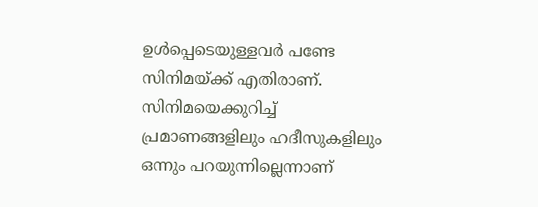ഉള്‍പ്പെടെയുള്ളവര്‍ പണ്ടേ സിനിമയ്ക്ക് എതിരാണ്. സിനിമയെക്കുറിച്ച് പ്രമാണങ്ങളിലും ഹദീസുകളിലും ഒന്നും പറയുന്നില്ലെന്നാണ്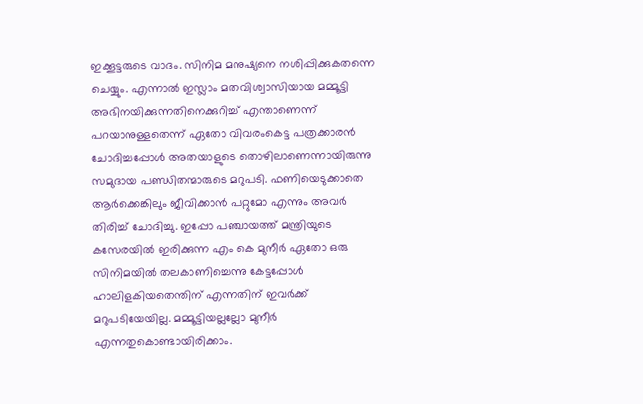ഇക്കൂട്ടരുടെ വാദം. സിനിമ മനുഷ്യനെ നശിപ്പിക്കുകതന്നെ ചെയ്യും. എന്നാല്‍ ഇസ്ലാം മതവിശ്വാസിയായ മമ്മൂട്ടി അഭിനയിക്കുന്നതിനെക്കുറിച്ച് എന്താണെന്ന് പറയാനുള്ളതെന്ന് ഏതോ വിവരംകെട്ട പത്രക്കാരന്‍ ചോദിച്ചപ്പോള്‍ അതയാളുടെ തൊഴിലാണെന്നായിരുന്നു സമുദായ പണ്ഡിതന്മാരുടെ മറുപടി. ഫണിയെടുക്കാതെ ആര്‍ക്കെങ്കിലും ജീവിക്കാന്‍ പറ്റുമോ എന്നും അവര്‍ തിരിച്ച് ചോദിച്ചു. ഇപ്പോ പഞ്ചായത്ത് മന്ത്രിയുടെ കസേരയില്‍ ഇരിക്കുന്ന എം കെ മുനീര്‍ ഏതോ ഒരു സിനിമയില്‍ തലകാണിച്ചെന്നു കേട്ടപ്പോള്‍ ഹാലിളകിയതെന്തിന് എന്നതിന് ഇവര്‍ക്ക് മറുപടിയേയില്ല. മമ്മൂട്ടിയല്ലല്ലോ മുനീര്‍ എന്നതുകൊണ്ടായിരിക്കാം.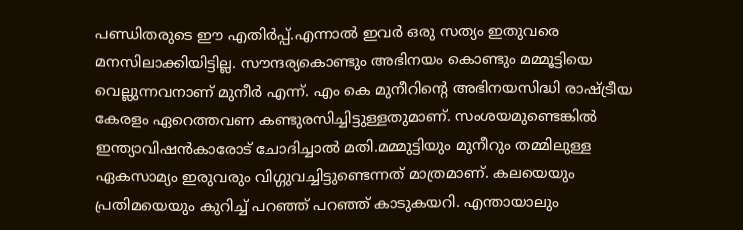പണ്ഡിതരുടെ ഈ എതിര്‍പ്പ്.എന്നാല്‍ ഇവര്‍ ഒരു സത്യം ഇതുവരെ മനസിലാക്കിയിട്ടില്ല. സൗന്ദര്യകൊണ്ടും അഭിനയം കൊണ്ടും മമ്മൂട്ടിയെ വെല്ലുന്നവനാണ് മുനീര്‍ എന്ന്. എം കെ മുനീറിന്റെ അഭിനയസിദ്ധി രാഷ്ട്രീയ കേരളം ഏറെത്തവണ കണ്ടുരസിച്ചിട്ടുള്ളതുമാണ്. സംശയമുണ്ടെങ്കില്‍ ഇന്ത്യാവിഷന്‍കാരോട് ചോദിച്ചാല്‍ മതി.മമ്മുട്ടിയും മുനീറും തമ്മിലുള്ള ഏകസാമ്യം ഇരുവരും വിഗ്ഗുവച്ചിട്ടുണ്ടെന്നത് മാത്രമാണ്. കലയെയും പ്രതിമയെയും കുറിച്ച് പറഞ്ഞ് പറഞ്ഞ് കാടുകയറി. എന്തായാലും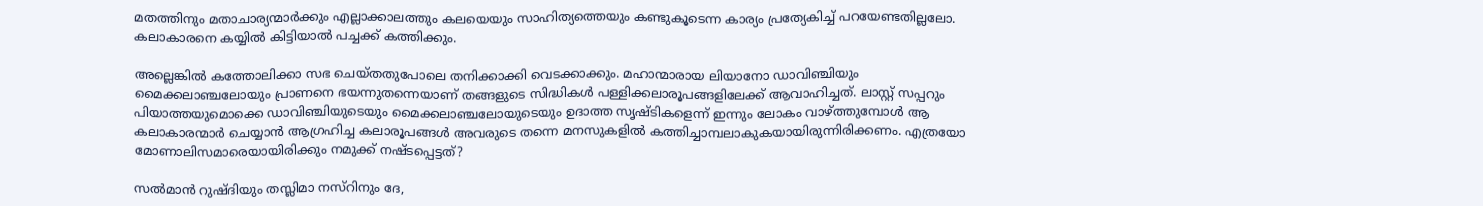മതത്തിനും മതാചാര്യന്മാര്‍ക്കും എല്ലാക്കാലത്തും കലയെയും സാഹിത്യത്തെയും കണ്ടുകൂടെന്ന കാര്യം പ്രത്യേകിച്ച് പറയേണ്ടതില്ലലോ. കലാകാരനെ കയ്യില്‍ കിട്ടിയാല്‍ പച്ചക്ക് കത്തിക്കും.

അല്ലെങ്കില്‍ കത്തോലിക്കാ സഭ ചെയ്തതുപോലെ തനിക്കാക്കി വെടക്കാക്കും. മഹാന്മാരായ ലിയാനോ ഡാവിഞ്ചിയും മൈക്കലാഞ്ചലോയും പ്രാണനെ ഭയന്നുതന്നെയാണ് തങ്ങളുടെ സിദ്ധികള്‍ പള്ളിക്കലാരൂപങ്ങളിലേക്ക് ആവാഹിച്ചത്. ലാസ്റ്റ് സപ്പറും പിയാത്തയുമൊക്കെ ഡാവിഞ്ചിയുടെയും മൈക്കലാഞ്ചലോയുടെയും ഉദാത്ത സൃഷ്ടികളെന്ന് ഇന്നും ലോകം വാഴ്ത്തുമ്പോള്‍ ആ കലാകാരന്മാര്‍ ചെയ്യാന്‍ ആഗ്രഹിച്ച കലാരൂപങ്ങള്‍ അവരുടെ തന്നെ മനസുകളില്‍ കത്തിച്ചാമ്പലാകുകയായിരുന്നിരിക്കണം. എത്രയോ മോണാലിസമാരെയായിരിക്കും നമുക്ക് നഷ്ടപ്പെട്ടത്?

സല്‍മാന്‍ റുഷ്ദിയും തസ്ലിമാ നസ്‌റിനും ദേ,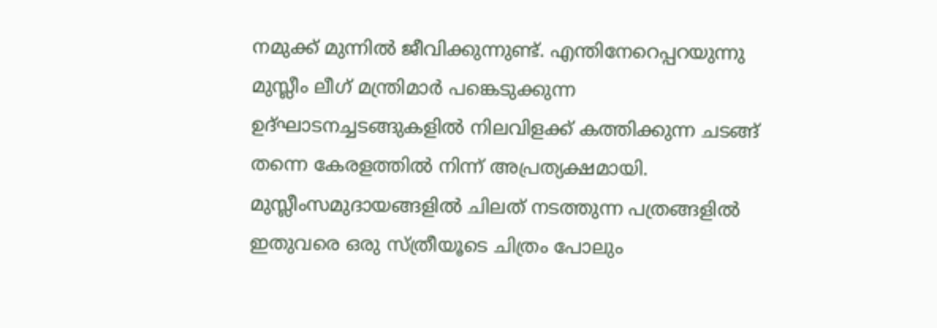നമുക്ക് മുന്നില്‍ ജീവിക്കുന്നുണ്ട്. എന്തിനേറെപ്പറയുന്നു മുസ്ലീം ലീഗ് മന്ത്രിമാര്‍ പങ്കെടുക്കുന്ന ഉദ്ഘാടനച്ചടങ്ങുകളില്‍ നിലവിളക്ക് കത്തിക്കുന്ന ചടങ്ങ് തന്നെ കേരളത്തില്‍ നിന്ന് അപ്രത്യക്ഷമായി. മുസ്ലീംസമുദായങ്ങളില്‍ ചിലത് നടത്തുന്ന പത്രങ്ങളില്‍ ഇതുവരെ ഒരു സ്ത്രീയൂടെ ചിത്രം പോലും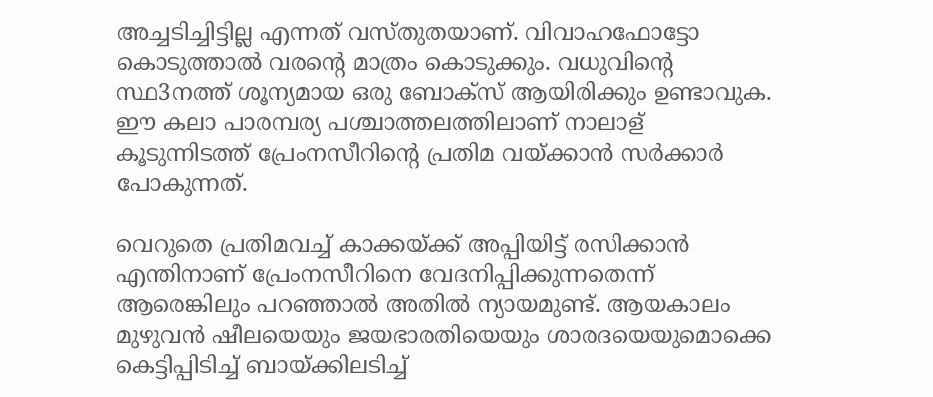അച്ചടിച്ചിട്ടില്ല എന്നത് വസ്തുതയാണ്. വിവാഹഫോട്ടോ കൊടുത്താല്‍ വരന്റെ മാത്രം കൊടുക്കും. വധുവിന്റെ സ്ഥ3നത്ത് ശൂന്യമായ ഒരു ബോക്‌സ് ആയിരിക്കും ഉണ്ടാവുക. ഈ കലാ പാരമ്പര്യ പശ്ചാത്തലത്തിലാണ് നാലാള് കൂടുന്നിടത്ത് പ്രേംനസീറിന്റെ പ്രതിമ വയ്ക്കാന്‍ സര്‍ക്കാര്‍ പോകുന്നത്.

വെറുതെ പ്രതിമവച്ച് കാക്കയ്ക്ക് അപ്പിയിട്ട് രസിക്കാന്‍ എന്തിനാണ് പ്രേംനസീറിനെ വേദനിപ്പിക്കുന്നതെന്ന് ആരെങ്കിലും പറഞ്ഞാല്‍ അതില്‍ ന്യായമുണ്ട്. ആയകാലം മുഴുവന്‍ ഷീലയെയും ജയഭാരതിയെയും ശാരദയെയുമൊക്കെ കെട്ടിപ്പിടിച്ച് ബായ്ക്കിലടിച്ച്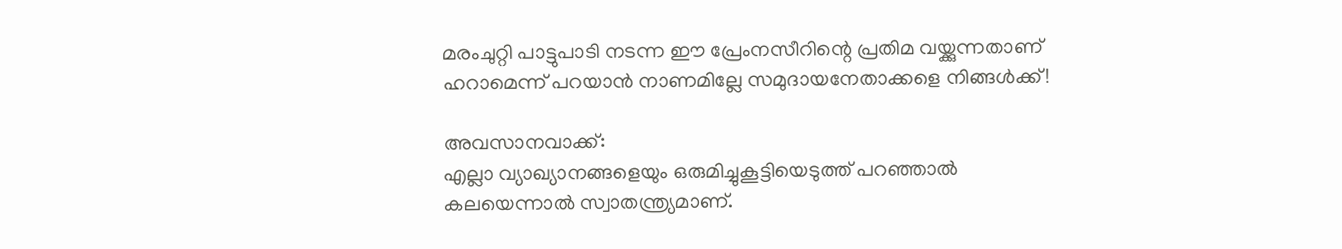മരംചുറ്റി പാട്ടുപാടി നടന്ന ഈ പ്രേംനസീറിന്റെ പ്രതിമ വയ്ക്കുന്നതാണ് ഹറാമെന്ന് പറയാന്‍ നാണമില്ലേ സമുദായനേതാക്കളെ നിങ്ങള്‍ക്ക്!

അവസാനവാക്ക്:
എല്ലാ വ്യാഖ്യാനങ്ങളെയും ഒരുമിച്ചുകൂട്ടിയെടുത്ത് പറഞ്ഞാല്‍ കലയെന്നാല്‍ സ്വാതന്ത്ര്യമാണ്.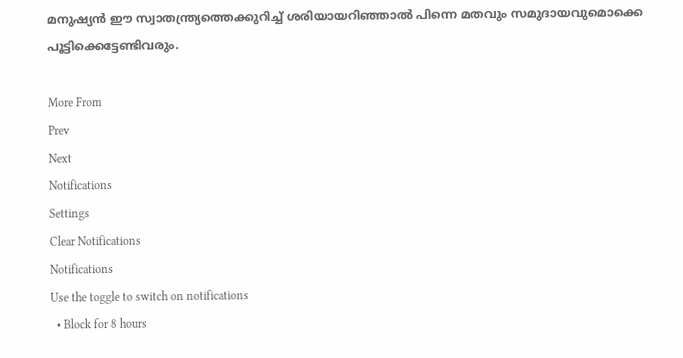മനുഷ്യന്‍ ഈ സ്വാതന്ത്ര്യത്തെക്കുറിച്ച് ശരിയായറിഞ്ഞാല്‍ പിന്നെ മതവും സമുദായവുമൊക്കെ പൂട്ടിക്കെട്ടേണ്ടിവരും.

More From
Prev
Next
Notifications
Settings
Clear Notifications
Notifications
Use the toggle to switch on notifications
  • Block for 8 hours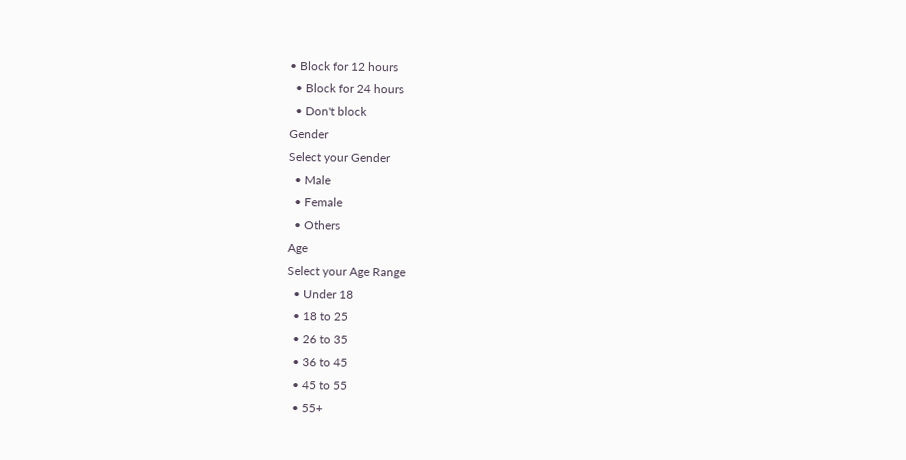• Block for 12 hours
  • Block for 24 hours
  • Don't block
Gender
Select your Gender
  • Male
  • Female
  • Others
Age
Select your Age Range
  • Under 18
  • 18 to 25
  • 26 to 35
  • 36 to 45
  • 45 to 55
  • 55+